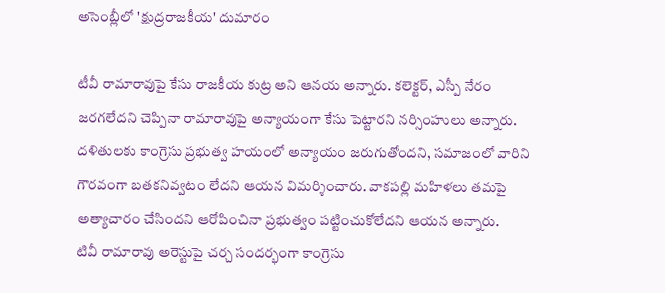అసెంబ్లీలో 'క్షుద్రరాజకీయ' దుమారం

టీవీ రామారావుపై కేసు రాజకీయ కుట్ర అని ఆనయ అన్నారు. కలెక్టర్, ఎస్పీ నేరం జరగలేదని చెప్పినా రామారావుపై అన్యాయంగా కేసు పెట్టారని నర్సింహులు అన్నారు. దళితులకు కాంగ్రెసు ప్రభుత్వ హయంలో అన్యాయం జరుగుతోందని, సమాజంలో వారిని గౌరవంగా బతకనివ్వటం లేదని ఆయన విమర్శించారు. వాకపల్లి మహిళలు తమపై అత్యాచారం చేసిందని ఆరోపించినా ప్రభుత్వం పట్టించుకోలేదని ఆయన అన్నారు.
టివీ రామారావు అరెస్టుపై చర్చ సందర్భంగా కాంగ్రెసు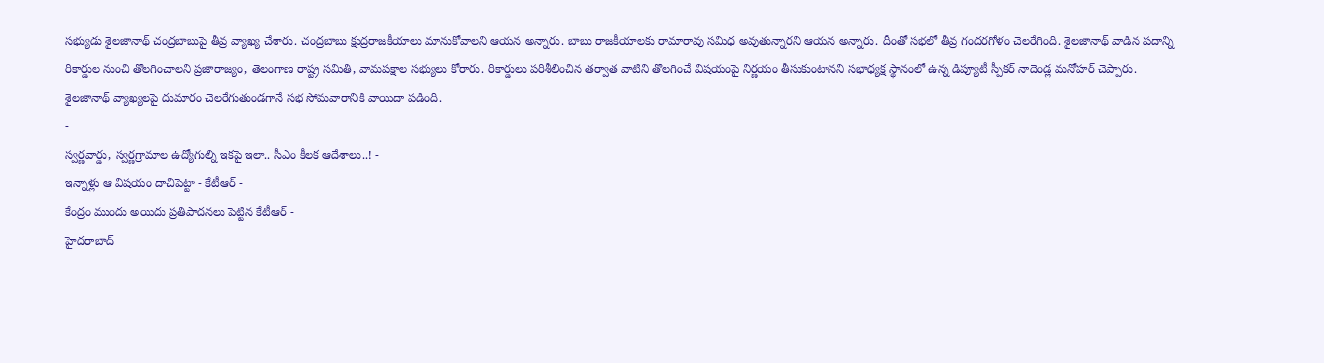సభ్యుడు శైలజానాథ్ చంద్రబాబుపై తీవ్ర వ్యాఖ్య చేశారు. చంద్రబాబు క్షుద్రరాజకీయాలు మానుకోవాలని ఆయన అన్నారు. బాబు రాజకీయాలకు రామారావు సమిధ అవుతున్నారని ఆయన అన్నారు. దీంతో సభలో తీవ్ర గందరగోళం చెలరేగింది. శైలజానాథ్ వాడిన పదాన్ని రికార్డుల నుంచి తొలగించాలని ప్రజారాజ్యం, తెలంగాణ రాష్ట్ర సమితి, వామపక్షాల సభ్యులు కోరారు. రికార్డులు పరిశీలించిన తర్వాత వాటిని తొలగించే విషయంపై నిర్ణయం తీసుకుంటానని సభాధ్యక్ష స్థానంలో ఉన్న డిప్యూటీ స్పీకర్ నాదెండ్ల మనోహర్ చెప్పారు. శైలజానాథ్ వ్యాఖ్యలపై దుమారం చెలరేగుతుండగానే సభ సోమవారానికి వాయిదా పడింది.
-
స్వర్ణవార్డు, స్వర్ణగ్రామాల ఉద్యోగుల్ని ఇకపై ఇలా.. సీఎం కీలక ఆదేశాలు..! -
ఇన్నాళ్లు ఆ విషయం దాచిపెట్టా - కేటీఆర్ -
కేంద్రం ముందు అయిదు ప్రతిపాదనలు పెట్టిన కేటీఆర్ -
హైదరాబాద్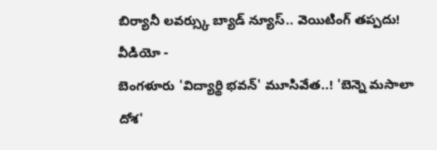బిర్యానీ లవర్స్కు బ్యాడ్ న్యూస్.. వెయిటింగ్ తప్పదు! వీడియో -
బెంగళూరు 'విద్యార్థి భవన్' మూసివేత..! 'బెన్నె మసాలా దోశ'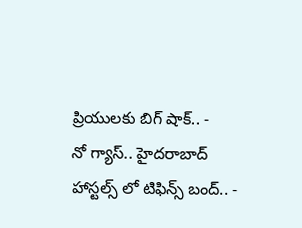ప్రియులకు బిగ్ షాక్.. -
నో గ్యాస్.. హైదరాబాద్ హాస్టల్స్ లో టిఫిన్స్ బంద్.. -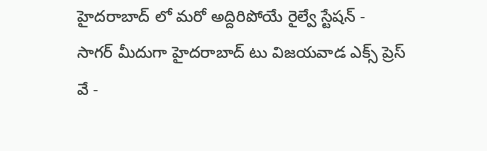హైదరాబాద్ లో మరో అద్దిరిపోయే రైల్వే స్టేషన్ -
సాగర్ మీదుగా హైదరాబాద్ టు విజయవాడ ఎక్స్ ప్రెస్ వే -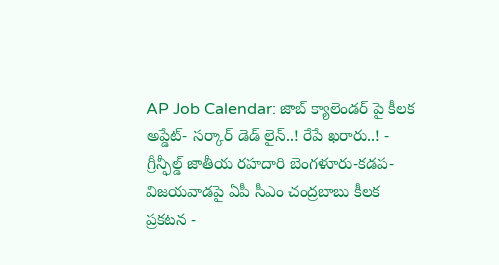AP Job Calendar: జాబ్ క్యాలెండర్ పై కీలక అప్డేట్- సర్కార్ డెడ్ లైన్..! రేపే ఖరారు..! -
గ్రీన్ఫీల్డ్ జాతీయ రహదారి బెంగళూరు-కడప-విజయవాడపై ఏపీ సీఎం చంద్రబాబు కీలక ప్రకటన -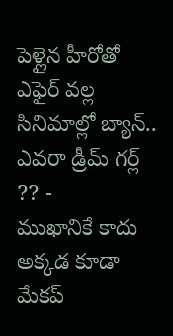పెళ్లైన హీరోతో ఎఫైర్ వల్ల సినిమాల్లో బ్యాన్.. ఎవరా డ్రీమ్ గర్ల్ ?? -
ముఖానికే కాదు అక్కడ కూడా మేకప్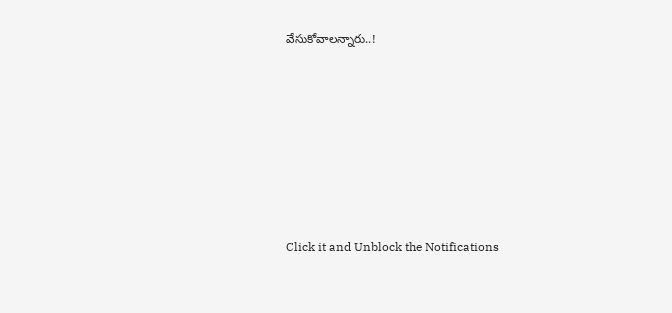వేసుకోవాలన్నారు..!












Click it and Unblock the Notifications